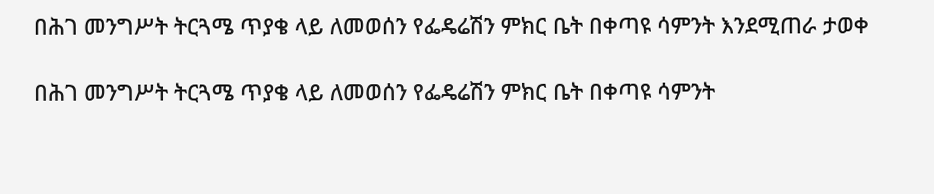በሕገ መንግሥት ትርጓሜ ጥያቄ ላይ ለመወሰን የፌዴሬሽን ምክር ቤት በቀጣዩ ሳምንት እንደሚጠራ ታወቀ

በሕገ መንግሥት ትርጓሜ ጥያቄ ላይ ለመወሰን የፌዴሬሽን ምክር ቤት በቀጣዩ ሳምንት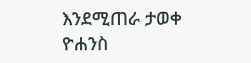እንደሚጠራ ታወቀ
ዮሐንስ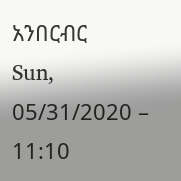አንበርብር
Sun, 05/31/2020 – 11:10